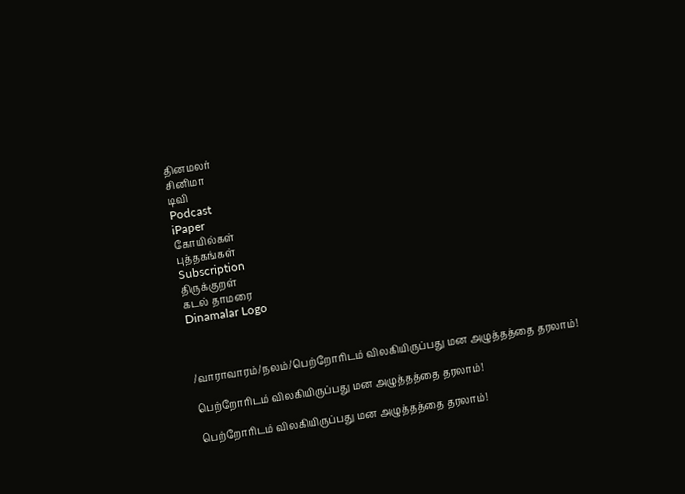தினமலர்
சினிமா
டிவி
Podcast
iPaper
கோயில்கள்
புத்தகங்கள்
Subscription
திருக்குறள்
கடல் தாமரை
Dinamalar Logo



/வாராவாரம்/நலம்/பெற்றோரிடம் விலகியிருப்பது மன அழுத்தத்தை தரலாம்!

பெற்றோரிடம் விலகியிருப்பது மன அழுத்தத்தை தரலாம்!

பெற்றோரிடம் விலகியிருப்பது மன அழுத்தத்தை தரலாம்!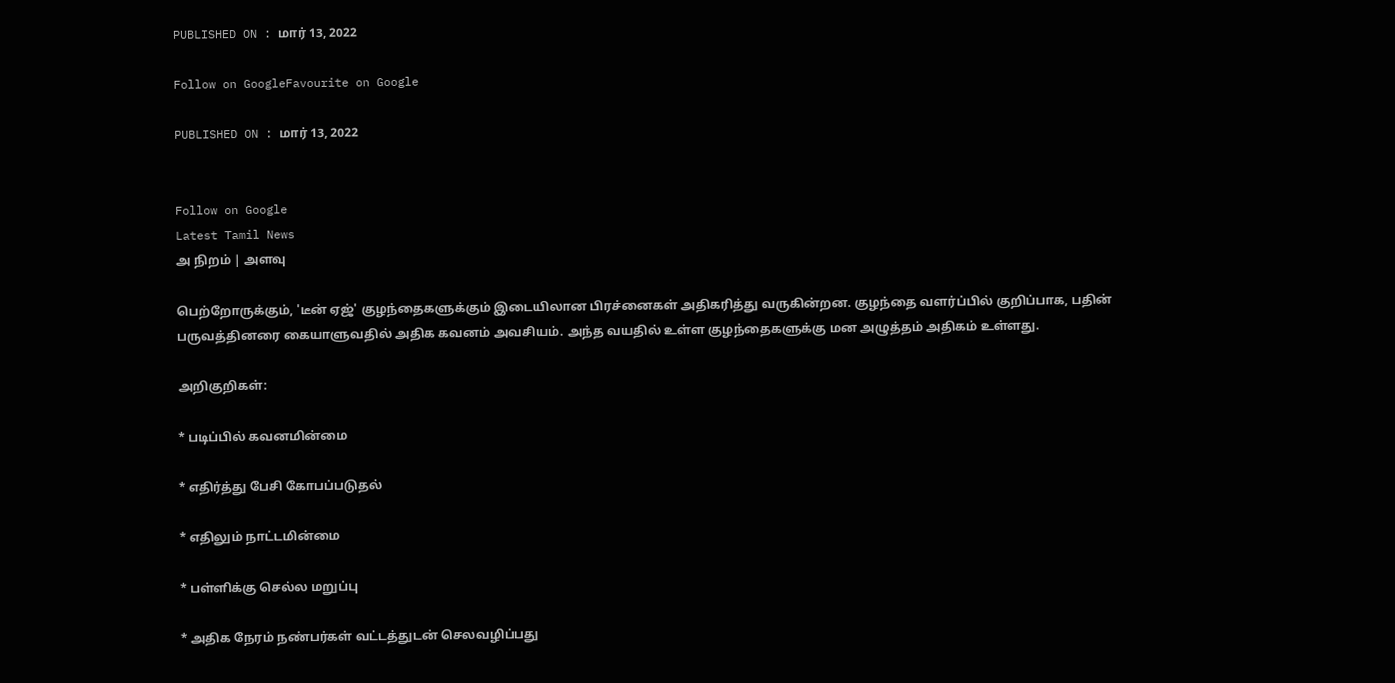PUBLISHED ON : மார் 13, 2022

Follow on GoogleFavourite on Google

PUBLISHED ON : மார் 13, 2022


Follow on Google
Latest Tamil News
அ நிறம் | அளவு

பெற்றோருக்கும், 'டீன் ஏஜ்' குழந்தைகளுக்கும் இடையிலான பிரச்னைகள் அதிகரித்து வருகின்றன. குழந்தை வளர்ப்பில் குறிப்பாக, பதின் பருவத்தினரை கையாளுவதில் அதிக கவனம் அவசியம். அந்த வயதில் உள்ள குழந்தைகளுக்கு மன அழுத்தம் அதிகம் உள்ளது.

அறிகுறிகள்:

* படிப்பில் கவனமின்மை

* எதிர்த்து பேசி கோபப்படுதல்

* எதிலும் நாட்டமின்மை

* பள்ளிக்கு செல்ல மறுப்பு

* அதிக நேரம் நண்பர்கள் வட்டத்துடன் செலவழிப்பது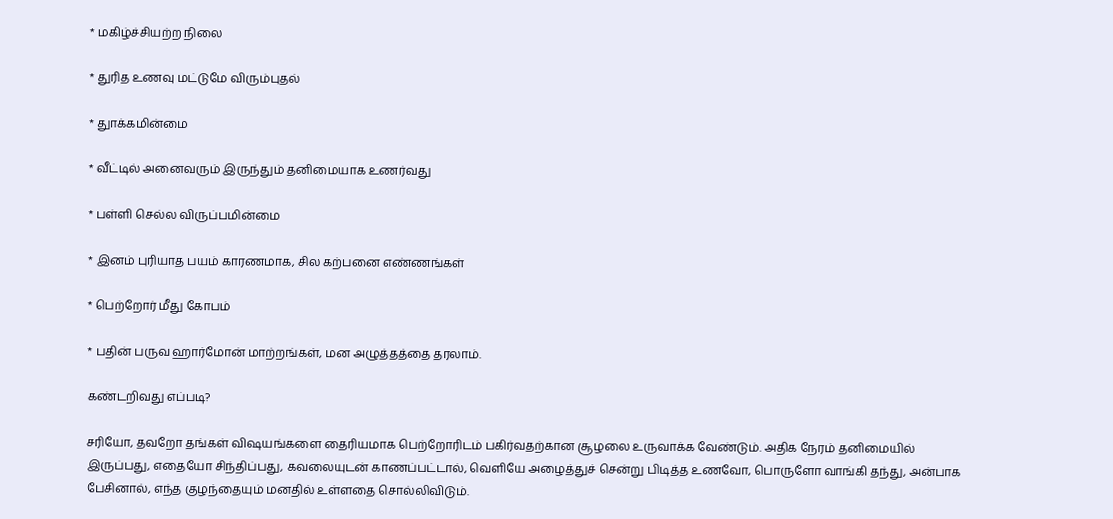* மகிழ்ச்சியற்ற நிலை

* துரித உணவு மட்டுமே விரும்புதல்

* துாக்கமின்மை

* வீட்டில் அனைவரும் இருந்தும் தனிமையாக உணர்வது

* பள்ளி செல்ல விருப்பமின்மை

* இனம் புரியாத பயம் காரணமாக, சில கற்பனை எண்ணங்கள்

* பெற்றோர் மீது கோபம்

* பதின் பருவ ஹார்மோன் மாற்றங்கள், மன அழுத்தத்தை தரலாம்.

கண்டறிவது எப்படி?

சரியோ, தவறோ தங்கள் விஷயங்களை தைரியமாக பெற்றோரிடம் பகிர்வதற்கான சூழலை உருவாக்க வேண்டும். அதிக நேரம் தனிமையில் இருப்பது, எதையோ சிந்திப்பது, கவலையுடன் காணப்பட்டால், வெளியே அழைத்துச் சென்று பிடித்த உணவோ, பொருளோ வாங்கி தந்து, அன்பாக பேசினால், எந்த குழந்தையும் மனதில் உள்ளதை சொல்லிவிடும்.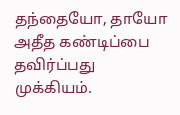தந்தையோ, தாயோ அதீத கண்டிப்பை தவிர்ப்பது முக்கியம்.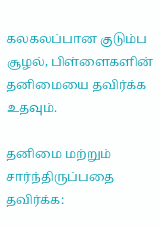கலகலப்பான குடும்ப சூழல், பிள்ளைகளின் தனிமையை தவிர்க்க உதவும்.

தனிமை மற்றும் சார்ந்திருப்பதை தவிர்க்க: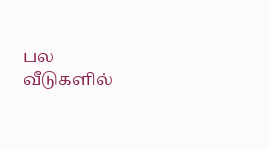பல வீடுகளில்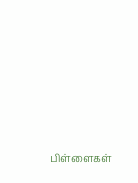பிள்ளைகள்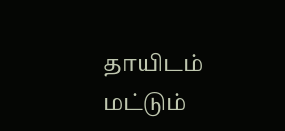தாயிடம் மட்டும்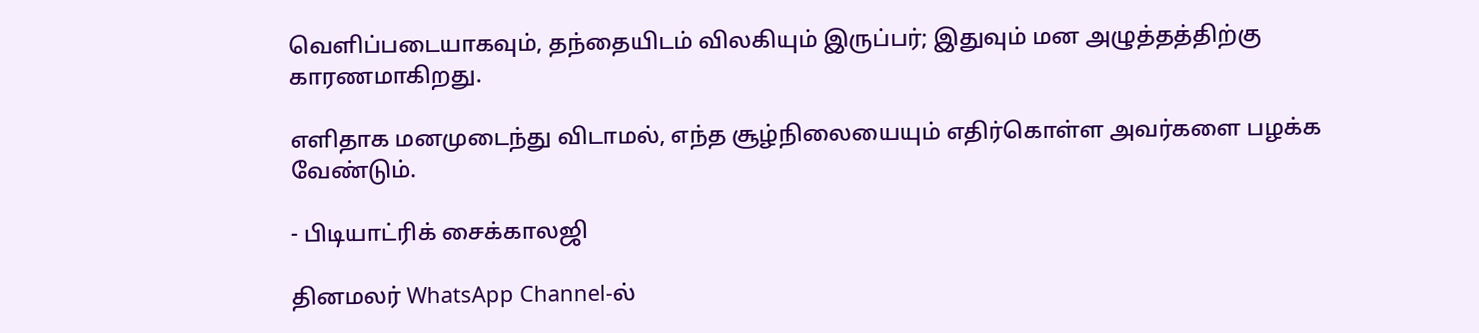வெளிப்படையாகவும், தந்தையிடம் விலகியும் இருப்பர்; இதுவும் மன அழுத்தத்திற்கு காரணமாகிறது.

எளிதாக மனமுடைந்து விடாமல், எந்த சூழ்நிலையையும் எதிர்கொள்ள அவர்களை பழக்க வேண்டும்.

- பிடியாட்ரிக் சைக்காலஜி

தினமலர் WhatsApp Channel-ல்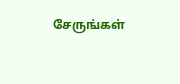சேருங்கள்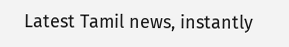Latest Tamil news, instantly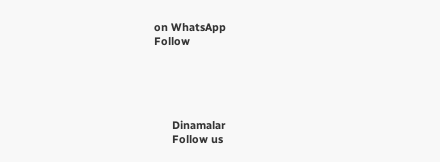on WhatsApp
Follow





      Dinamalar
      Follow us